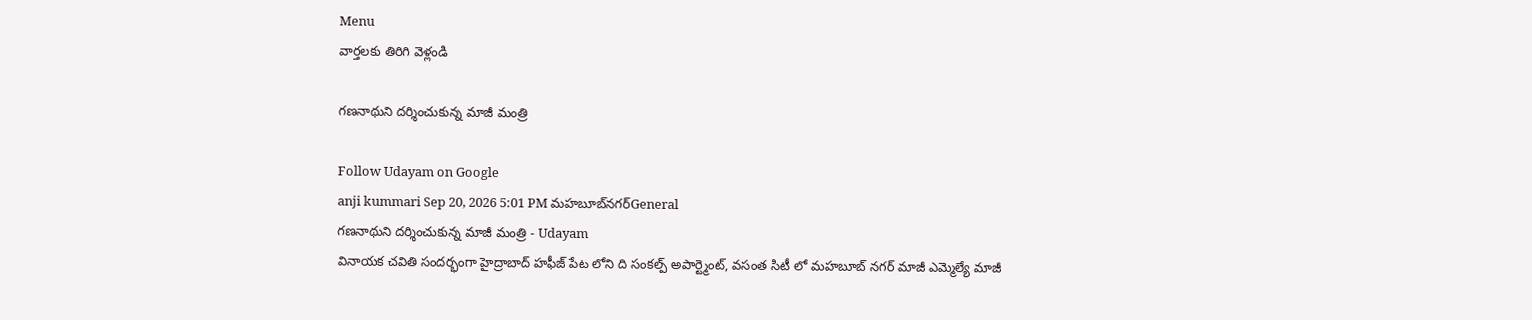Menu
వార్తలకు తిరిగి వెళ్లండి

గణనాథుని దర్శించుకున్న మాజీ మంత్రి

Follow Udayam on Google
anji kummari Sep 20, 2026 5:01 PM మహబూబ్‌నగర్General
గణనాథుని దర్శించుకున్న మాజీ మంత్రి - Udayam
వినాయక చవితి సందర్భంగా హైద్రాబాద్ హఫీజ్ పేట లోని ది సంకల్ప్ అపార్ట్మెంట్, వసంత సిటీ లో మహబూబ్ నగర్ మాజీ ఎమ్మెల్యే మాజీ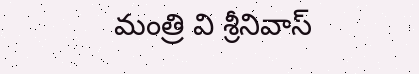మంత్రి వి శ్రీనివాస్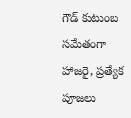గౌడ్ కుటుంబ సమేతంగా హాజరై, ప్రత్యేక పూజలు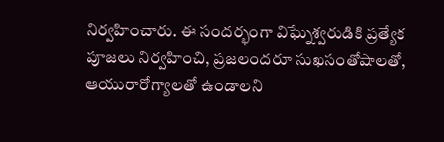నిర్వహించారు. ఈ సందర్భంగా విఘ్నేశ్వరుడికి ప్రత్యేక పూజలు నిర్వహించి, ప్రజలందరూ సుఖసంతోషాలతో, ఆయురారోగ్యాలతో ఉండాలని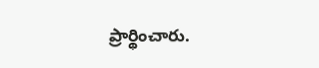ప్రార్థించారు.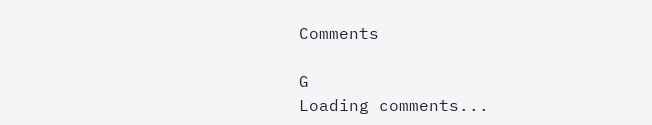Comments

G
Loading comments...